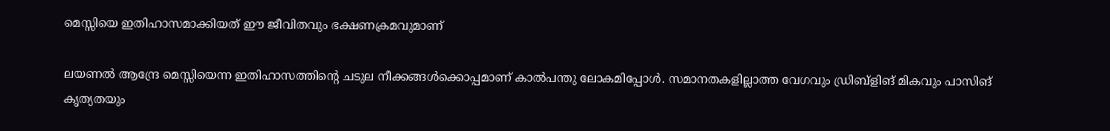മെസ്സിയെ ഇതിഹാസമാക്കിയത് ഈ ജീവിതവും ഭക്ഷണക്രമവുമാണ്

ലയണൽ ആന്ദ്രേ മെസ്സിയെന്ന ഇതിഹാസത്തിന്റെ ചടുല നീക്കങ്ങൾക്കൊപ്പമാണ് കാൽപന്തു ലോകമിപ്പോൾ. സമാനതകളില്ലാത്ത വേഗവും ഡ്രിബ്ളിങ് മികവും പാസിങ് കൃത്യതയും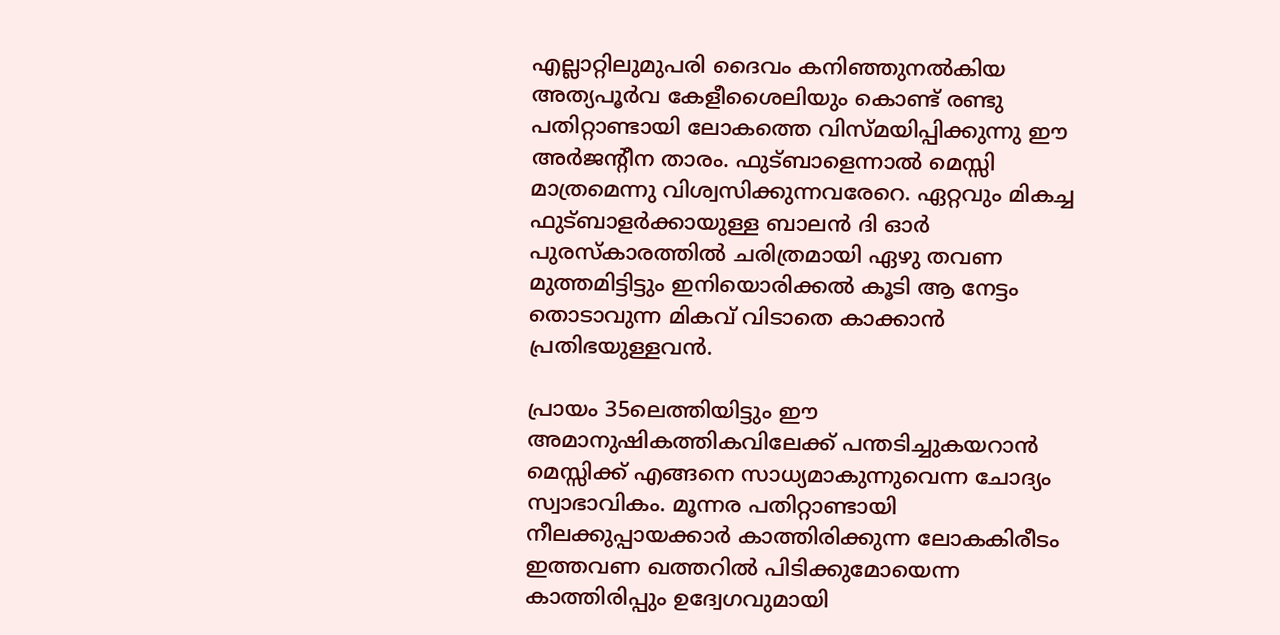എല്ലാറ്റിലുമുപരി ദൈവം കനിഞ്ഞുനൽകിയ അത്യപൂർവ കേളീശൈലിയും കൊണ്ട് രണ്ടു പതിറ്റാണ്ടായി ലോകത്തെ വിസ്മയിപ്പിക്കുന്നു ഈ അർജന്റീന താരം. ഫുട്ബാളെന്നാൽ മെസ്സി മാത്രമെന്നു വിശ്വസിക്കുന്നവരേറെ. ഏറ്റവും മികച്ച ഫുട്ബാളർക്കായുള്ള ബാലൻ ദി ഓർ പുരസ്കാരത്തിൽ ചരിത്രമായി ഏഴു തവണ മുത്തമിട്ടിട്ടും ഇനിയൊരിക്കൽ കൂടി ആ നേട്ടം തൊടാവുന്ന മികവ് വിടാതെ കാക്കാൻ പ്രതിഭയുള്ളവൻ.

പ്രായം 35ലെത്തിയിട്ടും ഈ അമാനുഷികത്തികവിലേക്ക് പന്തടിച്ചുകയറാൻ മെസ്സിക്ക് എങ്ങനെ സാധ്യമാകുന്നുവെന്ന ചോദ്യം സ്വാഭാവികം. മൂന്നര പതിറ്റാണ്ടായി നീലക്കുപ്പായക്കാർ കാത്തിരിക്കുന്ന ലോകകിരീടം ഇത്തവണ ഖത്തറിൽ പിടിക്കുമോയെന്ന കാത്തിരിപ്പും ഉദ്വേഗവുമായി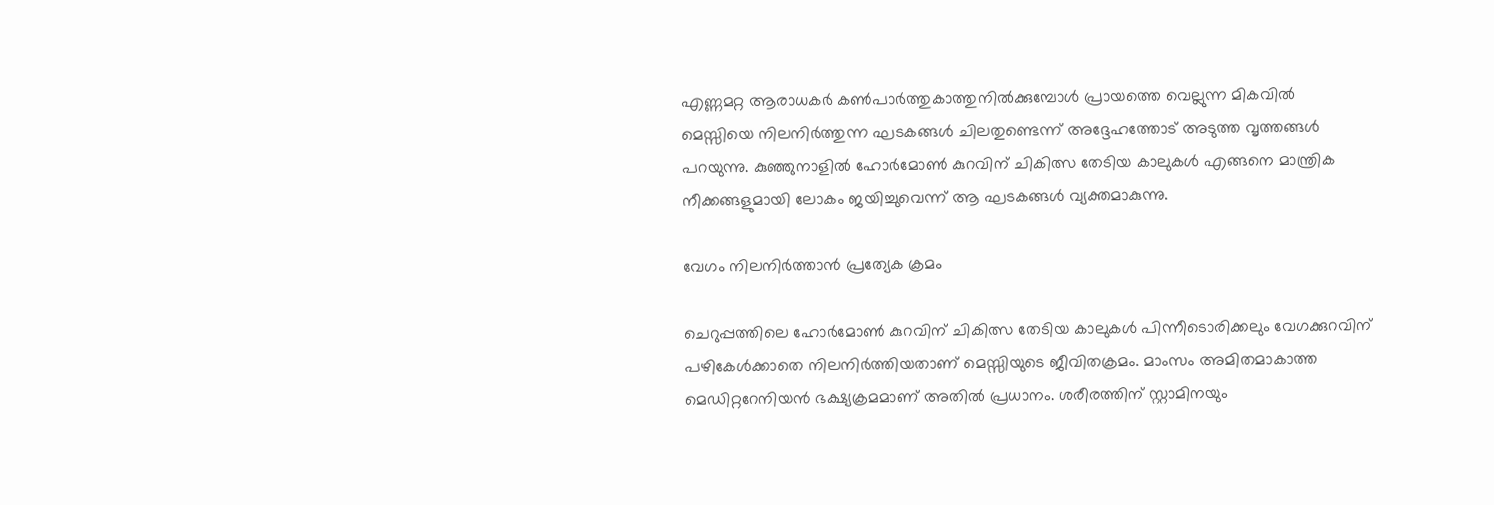എണ്ണമറ്റ ആരാധകർ കൺപാർത്തുകാത്തുനിൽക്കുമ്പോൾ പ്രായത്തെ വെല്ലുന്ന മികവിൽ മെസ്സിയെ നിലനിർത്തുന്ന ഘടകങ്ങൾ ചിലതുണ്ടെന്ന് അദ്ദേഹത്തോട് അടുത്ത വൃത്തങ്ങൾ പറയുന്നു. കുഞ്ഞുനാളിൽ ഹോർമോൺ കുറവിന് ചികിത്സ തേടിയ കാലുകൾ എങ്ങനെ മാന്ത്രിക നീക്കങ്ങളുമായി ലോകം ജയിച്ചുവെന്ന് ആ ഘടകങ്ങൾ വ്യക്തമാകുന്നു.

വേഗം നിലനിർത്താൻ പ്രത്യേക ക്രമം

ചെറുപ്പത്തിലെ ഹോർമോൺ കുറവിന് ചികിത്സ തേടിയ കാലുകൾ പിന്നീടൊരിക്കലും വേഗക്കുറവിന് പഴികേൾക്കാതെ നിലനിർത്തിയതാണ് മെസ്സിയുടെ ജീവിതക്രമം. മാംസം അമിതമാകാത്ത മെഡിറ്ററേനിയൻ ഭക്ഷ്യക്രമമാണ് അതിൽ പ്രധാനം. ശരീരത്തിന് സ്റ്റാമിനയും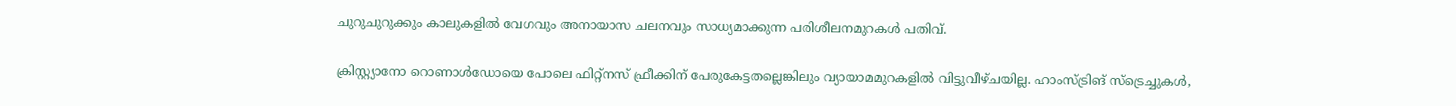ചുറുചുറുക്കും കാലുകളിൽ വേഗവും അനായാസ ചലനവും സാധ്യമാക്കുന്ന പരിശീലനമുറകൾ പതിവ്.

ക്രിസ്റ്റ്യാനോ റൊണാൾഡോയെ പോലെ ഫിറ്റ്നസ് ഫ്രീക്കിന് പേരുകേട്ടതല്ലെങ്കിലും വ്യായാമമുറകളിൽ വിട്ടുവീഴ്ചയില്ല. ഹാംസ്ട്രിങ് സ്ട്രെച്ചുകൾ,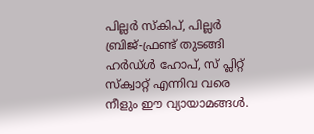പില്ലർ സ്കിപ്, പില്ലർ ബ്രിജ്-ഫ്രണ്ട് തുടങ്ങി ഹർഡ്ൾ ഹോപ്, സ് പ്ലിറ്റ് സ്ക്വാറ്റ് എന്നിവ വരെ നീളും ഈ വ്യായാമങ്ങൾ.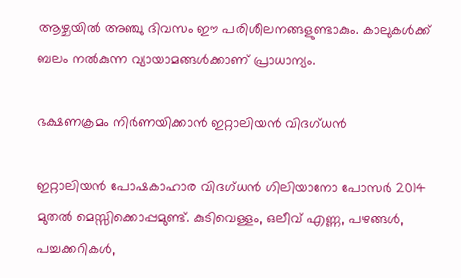ആഴ്ചയിൽ അഞ്ചു ദിവസം ഈ പരിശീലനങ്ങളുണ്ടാകും. കാലുകൾക്ക് ബലം നൽകുന്ന വ്യായാമങ്ങൾക്കാണ് പ്രാധാന്യം.

ഭക്ഷണക്രമം നിർണയിക്കാൻ ഇറ്റാലിയൻ വിദഗ്ധൻ

ഇറ്റാലിയൻ പോഷകാഹാര വിദഗ്ധൻ ഗിലിയാനോ പോസർ 2014 മുതൽ മെസ്സിക്കൊപ്പമുണ്ട്. കുടിവെള്ളം, ഒലീവ് എണ്ണ, പഴങ്ങൾ, പച്ചക്കറികൾ,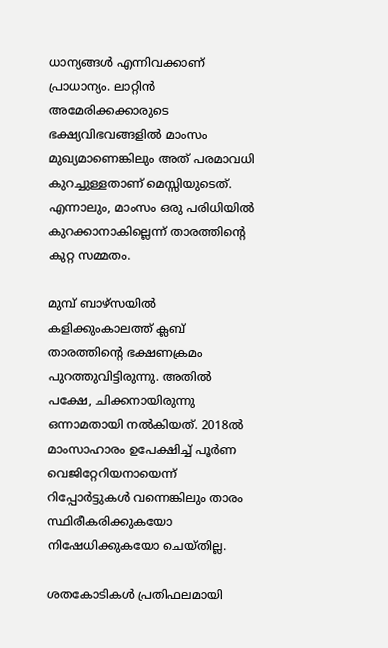ധാന്യങ്ങൾ എന്നിവക്കാണ് പ്രാധാന്യം. ലാറ്റിൻ അമേരിക്കക്കാരുടെ ഭക്ഷ്യവിഭവങ്ങളിൽ മാംസം മുഖ്യമാണെങ്കിലും അത് പരമാവധി കുറച്ചുള്ളതാണ് മെസ്സിയുടെത്. എന്നാലും, മാംസം ഒരു പരിധിയിൽ കുറക്കാനാകില്ലെന്ന് താരത്തിന്റെ കുറ്റ സമ്മതം.

മുമ്പ് ബാഴ്സയിൽ കളിക്കുംകാലത്ത് ക്ലബ് താരത്തിന്റെ ഭക്ഷണക്രമം പുറത്തുവിട്ടിരുന്നു. അതിൽ പക്ഷേ, ചിക്കനായിരുന്നു ഒന്നാമതായി നൽകിയത്. 2018ൽ മാംസാഹാരം ഉപേക്ഷിച്ച് പൂർണ വെജിറ്റേറിയനായെന്ന് റിപ്പോർട്ടുകൾ വന്നെങ്കിലും താരം സ്ഥിരീകരിക്കുകയോ നിഷേധിക്കുകയോ ചെയ്തില്ല.

ശതകോടികൾ പ്രതിഫലമായി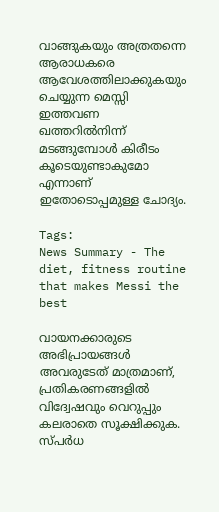വാങ്ങുകയും അത്രതന്നെ ആരാധകരെ ആവേശത്തിലാക്കുകയും ചെയ്യുന്ന മെസ്സി ഇത്തവണ ഖത്തറിൽനിന്ന് മടങ്ങുമ്പോൾ കിരീടം കൂടെയുണ്ടാകുമോ എന്നാണ് ഇതോടൊപ്പമുള്ള ചോദ്യം.

Tags:
News Summary - The diet, fitness routine that makes Messi the best

വായനക്കാരുടെ അഭിപ്രായങ്ങള്‍ അവരുടേത് മാത്രമാണ്, പ്രതികരണങ്ങളിൽ വിദ്വേഷവും വെറുപ്പും കലരാതെ സൂക്ഷിക്കുക. സ്പർധ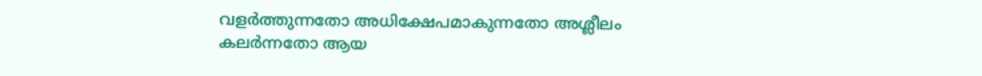വളർത്തുന്നതോ അധിക്ഷേപമാകുന്നതോ അശ്ലീലം കലർന്നതോ ആയ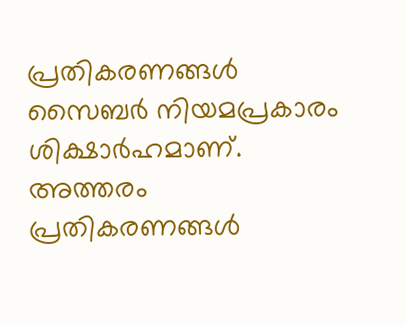പ്രതികരണങ്ങൾ സൈബർ നിയമപ്രകാരം ശിക്ഷാർഹമാണ്. അത്തരം പ്രതികരണങ്ങൾ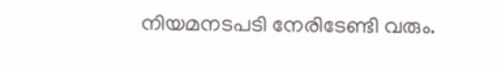നിയമനടപടി നേരിടേണ്ടി വരും.